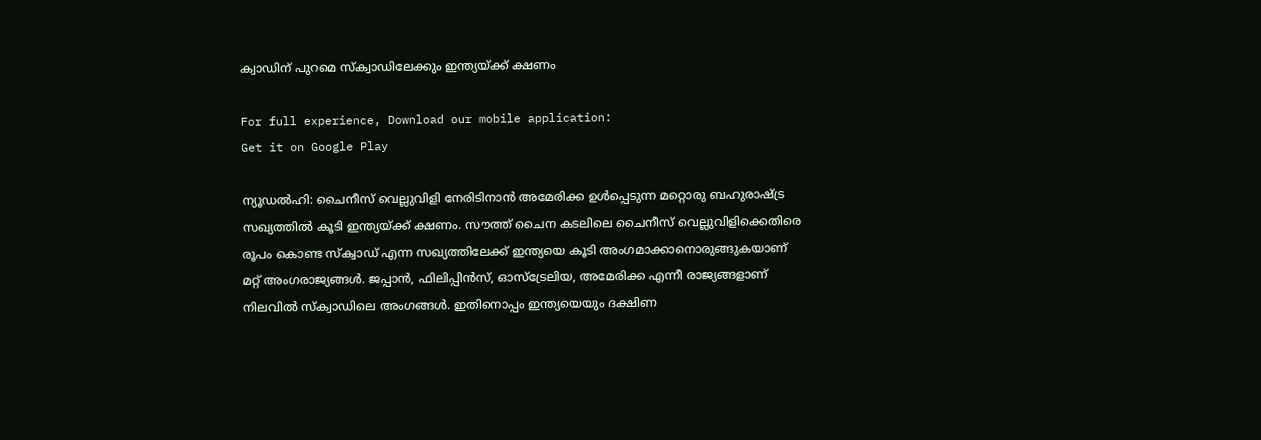ക്വാഡിന് പുറമെ സ്‌ക്വാഡിലേക്കും ഇന്ത്യയ്ക്ക് ക്ഷണം

For full experience, Download our mobile application:
Get it on Google Play

ന്യൂഡല്‍ഹി: ചൈനീസ് വെല്ലുവിളി നേരിടിനാന്‍ അമേരിക്ക ഉള്‍പ്പെടുന്ന മറ്റൊരു ബഹുരാഷ്ട്ര സഖ്യത്തില്‍ കൂടി ഇന്ത്യയ്ക്ക് ക്ഷണം. സൗത്ത് ചൈന കടലിലെ ചൈനീസ് വെല്ലുവിളിക്കെതിരെ രൂപം കൊണ്ട സ്‌ക്വാഡ് എന്ന സഖ്യത്തിലേക്ക് ഇന്ത്യയെ കൂടി അംഗമാക്കാനൊരുങ്ങുകയാണ് മറ്റ് അംഗരാജ്യങ്ങള്‍. ജപ്പാന്‍, ഫിലിപ്പിന്‍സ്, ഓസ്‌ട്രേലിയ, അമേരിക്ക എന്നീ രാജ്യങ്ങളാണ് നിലവില്‍ സ്‌ക്വാഡിലെ അംഗങ്ങള്‍. ഇതിനൊപ്പം ഇന്ത്യയെയും ദക്ഷിണ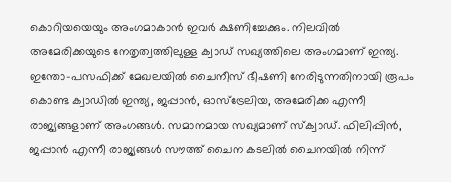കൊറിയയെയും അംഗമാകാന്‍ ഇവര്‍ ക്ഷണിച്ചേക്കും. നിലവില്‍ അമേരിക്കയുടെ നേതൃത്വത്തിലുള്ള ക്വാഡ് സഖ്യത്തിലെ അംഗമാണ് ഇന്ത്യ. ഇന്തോ-പസഫിക്ക് മേഖലയില്‍ ചൈനീസ് ഭീഷണി നേരിടുന്നതിനായി രൂപം കൊണ്ട ക്വാഡില്‍ ഇന്ത്യ, ജപ്പാന്‍, ഓസ്‌ട്രേലിയ, അമേരിക്ക എന്നീ രാജ്യങ്ങളാണ് അംഗങ്ങള്‍. സമാനമായ സഖ്യമാണ് സ്‌ക്വാഡ്. ഫിലിപ്പിന്‍, ജപ്പാന്‍ എന്നീ രാജ്യങ്ങള്‍ സൗത്ത് ചൈന കടലില്‍ ചൈനയില്‍ നിന്ന്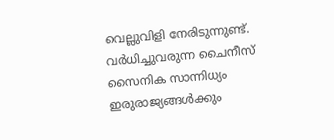വെല്ലുവിളി നേരിടുന്നുണ്ട്. വര്‍ധിച്ചുവരുന്ന ചൈനീസ് സൈനിക സാന്നിധ്യം ഇരുരാജ്യങ്ങള്‍ക്കും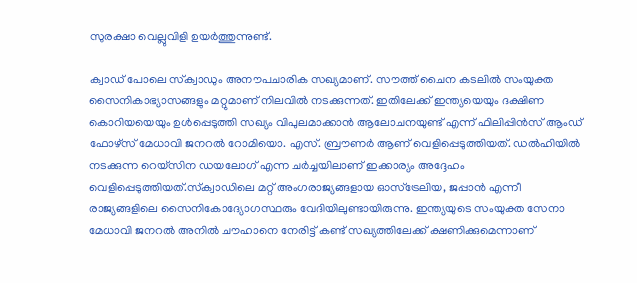സുരക്ഷാ വെല്ലുവിളി ഉയര്‍ത്തുന്നുണ്ട്.

ക്വാഡ് പോലെ സ്‌ക്വാഡും അനൗപചാരിക സഖ്യമാണ്. സൗത്ത് ചൈന കടലില്‍ സംയുക്ത സൈനികാഭ്യാസങ്ങളും മറ്റുമാണ് നിലവില്‍ നടക്കുന്നത്. ഇതിലേക്ക് ഇന്ത്യയെയും ദക്ഷിണ കൊറിയയെയും ഉള്‍പ്പെടുത്തി സഖ്യം വിപുലമാക്കാന്‍ ആലോചനയുണ്ട് എന്ന് ഫിലിപ്പിന്‍സ് ആംഡ് ഫോഴ്‌സ് മേധാവി ജനറല്‍ റോമിയൊ. എസ്. ബ്രൗണര്‍ ആണ് വെളിപ്പെടുത്തിയത്. ഡല്‍ഹിയില്‍ നടക്കുന്ന റെയ്‌സിന ഡയലോഗ് എന്ന ചര്‍ച്ചയിലാണ് ഇക്കാര്യം അദ്ദേഹം വെളിപ്പെടുത്തിയത്.സ്‌ക്വാഡിലെ മറ്റ് അംഗരാജ്യങ്ങളായ ഓസ്‌ട്രേലിയ, ജപ്പാന്‍ എന്നീ രാജ്യങ്ങളിലെ സൈനികോദ്യോഗസ്ഥരും വേദിയിലുണ്ടായിരുന്നു. ഇന്ത്യയുടെ സംയുക്ത സേനാ മേധാവി ജനറല്‍ അനില്‍ ചൗഹാനെ നേരിട്ട് കണ്ട് സഖ്യത്തിലേക്ക് ക്ഷണിക്കുമെന്നാണ്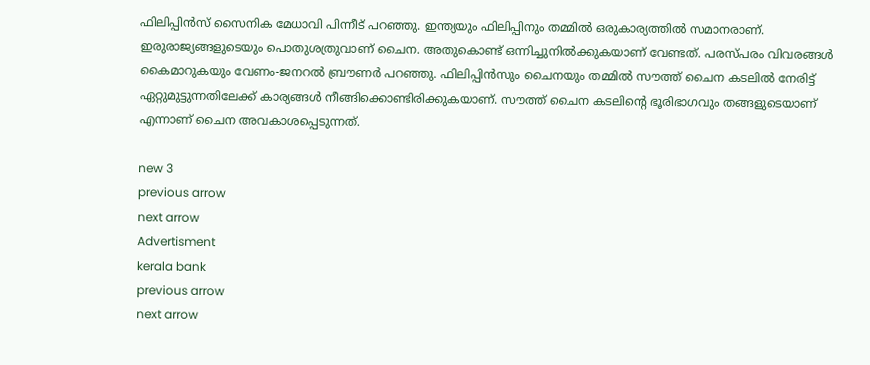ഫിലിപ്പിന്‍സ് സൈനിക മേധാവി പിന്നീട് പറഞ്ഞു. ഇന്ത്യയും ഫിലിപ്പിനും തമ്മില്‍ ഒരുകാര്യത്തില്‍ സമാനരാണ്. ഇരുരാജ്യങ്ങളുടെയും പൊതുശത്രുവാണ് ചൈന. അതുകൊണ്ട് ഒന്നിച്ചുനില്‍ക്കുകയാണ് വേണ്ടത്. പരസ്പരം വിവരങ്ങള്‍ കൈമാറുകയും വേണം-ജനറല്‍ ബ്രൗണര്‍ പറഞ്ഞു. ഫിലിപ്പിന്‍സും ചൈനയും തമ്മില്‍ സൗത്ത് ചൈന കടലില്‍ നേരിട്ട് ഏറ്റുമുട്ടുന്നതിലേക്ക് കാര്യങ്ങള്‍ നീങ്ങിക്കൊണ്ടിരിക്കുകയാണ്. സൗത്ത് ചൈന കടലിന്റെ ഭൂരിഭാഗവും തങ്ങളുടെയാണ് എന്നാണ് ചൈന അവകാശപ്പെടുന്നത്.

new 3
previous arrow
next arrow
Advertisment
kerala bank
previous arrow
next arrow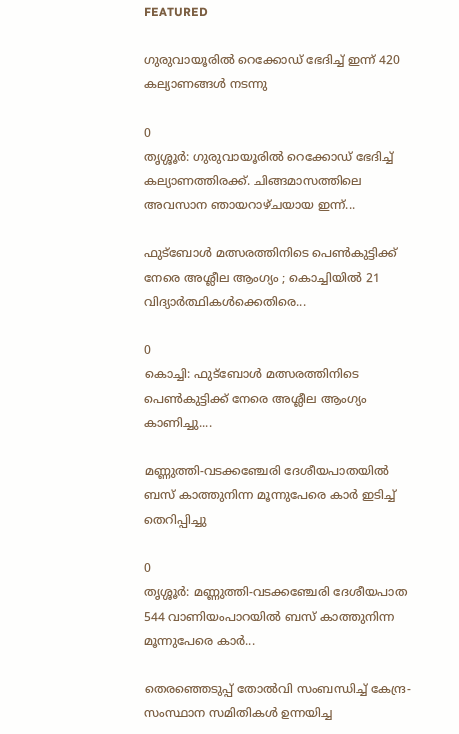FEATURED

ഗുരുവായൂരിൽ റെക്കോഡ് ഭേദിച്ച് ഇന്ന് 420 കല്യാണങ്ങൾ നടന്നു

0
തൃശ്ശൂർ: ഗുരുവായൂരിൽ റെക്കോഡ് ഭേദിച്ച് കല്യാണത്തിരക്ക്. ചിങ്ങമാസത്തിലെ അവസാന ഞായറാഴ്ചയായ ഇന്ന്...

ഫുട്ബോൾ മത്സരത്തിനിടെ പെൺകുട്ടിക്ക് നേരെ അശ്ലീല ആംഗ്യം ; കൊച്ചിയിൽ 21 വിദ്യാർത്ഥികൾക്കെതിരെ...

0
കൊച്ചി: ഫുട്ബോൾ മത്സരത്തിനിടെ പെൺകുട്ടിക്ക് നേരെ അശ്ലീല ആംഗ്യം കാണിച്ചു....

മണ്ണുത്തി-വടക്കഞ്ചേരി ദേശീയപാതയിൽ ബസ് കാത്തുനിന്ന മൂന്നുപേരെ കാർ ഇടിച്ച് തെറിപ്പിച്ചു

0
തൃശ്ശൂർ: മണ്ണുത്തി-വടക്കഞ്ചേരി ദേശീയപാത 544 വാണിയംപാറയിൽ ബസ് കാത്തുനിന്ന മൂന്നുപേരെ കാർ...

തെരഞ്ഞെടുപ്പ് തോൽവി സംബന്ധിച്ച് കേന്ദ്ര-സംസ്ഥാന സമിതികൾ ഉന്നയിച്ച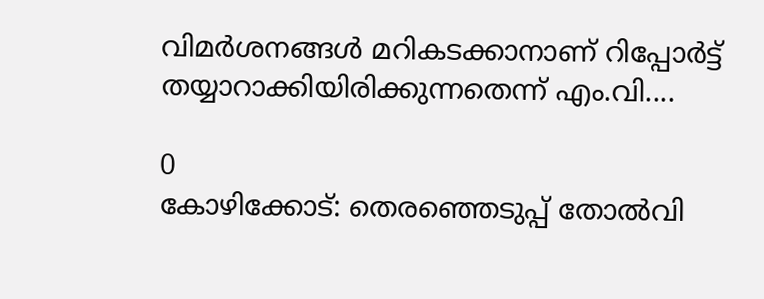വിമർശനങ്ങൾ മറികടക്കാനാണ് റിപ്പോർട്ട് തയ്യാറാക്കിയിരിക്കുന്നതെന്ന് എം.വി....

0
കോഴിക്കോട്: തെരഞ്ഞെടുപ്പ് തോൽവി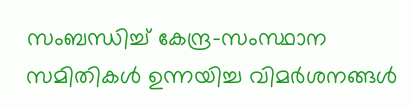സംബന്ധിച്ച് കേന്ദ്ര-സംസ്ഥാന സമിതികൾ ഉന്നയിച്ച വിമർശനങ്ങൾ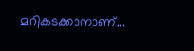മറികടക്കാനാണ്...